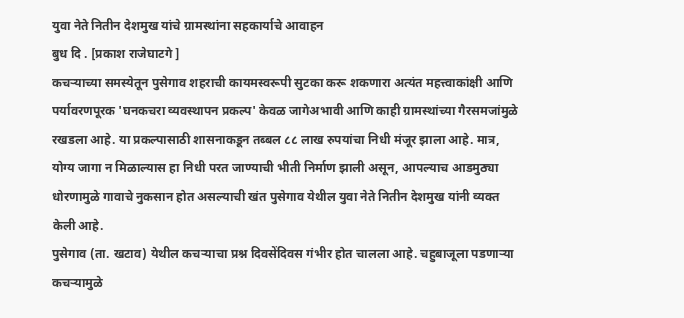युवा नेते नितीन देशमुख यांचे ग्रामस्थांना सहकार्याचे आवाहन
बुध दि . [प्रकाश राजेघाटगे ]
कचऱ्याच्या समस्येतून पुसेगाव शहराची कायमस्वरूपी सुटका करू शकणारा अत्यंत महत्त्वाकांक्षी आणि पर्यावरणपूरक 'घनकचरा व्यवस्थापन प्रकल्प' केवळ जागेअभावी आणि काही ग्रामस्थांच्या गैरसमजांमुळे रखडला आहे. या प्रकल्पासाठी शासनाकडून तब्बल ८८ लाख रुपयांचा निधी मंजूर झाला आहे. मात्र, योग्य जागा न मिळाल्यास हा निधी परत जाण्याची भीती निर्माण झाली असून, आपल्याच आडमुठ्या धोरणामुळे गावाचे नुकसान होत असल्याची खंत पुसेगाव येथील युवा नेते नितीन देशमुख यांनी व्यक्त केली आहे.
पुसेगाव (ता. खटाव) येथील कचऱ्याचा प्रश्न दिवसेंदिवस गंभीर होत चालला आहे. चहुबाजूला पडणाऱ्या कचऱ्यामुळे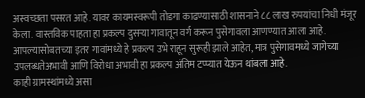अस्वच्छता पसरत आहे. यावर कायमस्वरूपी तोडगा काढण्यासाठी शासनाने ८८ लाख रुपयांचा निधी मंजूर केला. वास्तविक पाहता हा प्रकल्प दुसऱ्या गावातून वर्ग करून पुसेगावला आणण्यात आला आहे. आपल्यासोबतच्या इतर गावांमध्ये हे प्रकल्प उभे राहून सुरूही झाले आहेत, मात्र पुसेगावमध्ये जागेच्या उपलब्धतेअभावी आणि विरोधा अभावी हा प्रकल्प अंतिम टप्प्यात येऊन थांबला आहे.
काही ग्रामस्थांमध्ये असा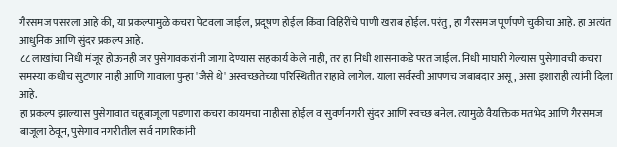गैरसमज पसरला आहे की, या प्रकल्पामुळे कचरा पेटवला जाईल, प्रदूषण होईल किंवा विहिरींचे पाणी खराब होईल. परंतु, हा गैरसमज पूर्णपणे चुकीचा आहे. हा अत्यंत आधुनिक आणि सुंदर प्रकल्प आहे.
८८ लाखांचा निधी मंजूर होऊनही जर पुसेगावकरांनी जागा देण्यास सहकार्य केले नाही, तर हा निधी शासनाकडे परत जाईल. निधी माघारी गेल्यास पुसेगावची कचरा समस्या कधीच सुटणार नाही आणि गावाला पुन्हा 'जैसे थे' अस्वच्छतेच्या परिस्थितीत राहावे लागेल. याला सर्वस्वी आपणच जबाबदार असू, असा इशाराही त्यांनी दिला आहे.
हा प्रकल्प झाल्यास पुसेगावात चहूबाजूला पडणारा कचरा कायमचा नाहीसा होईल व सुवर्णनगरी सुंदर आणि स्वच्छ बनेल. त्यामुळे वैयक्तिक मतभेद आणि गैरसमज बाजूला ठेवून, पुसेगाव नगरीतील सर्व नागरिकांनी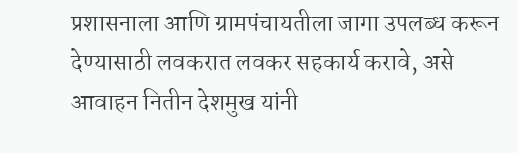प्रशासनाला आणि ग्रामपंचायतीला जागा उपलब्ध करून देण्यासाठी लवकरात लवकर सहकार्य करावे, असे आवाहन नितीन देशमुख यांनी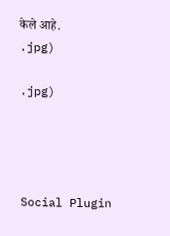केले आहे.
.jpg)

.jpg)




Social Plugin